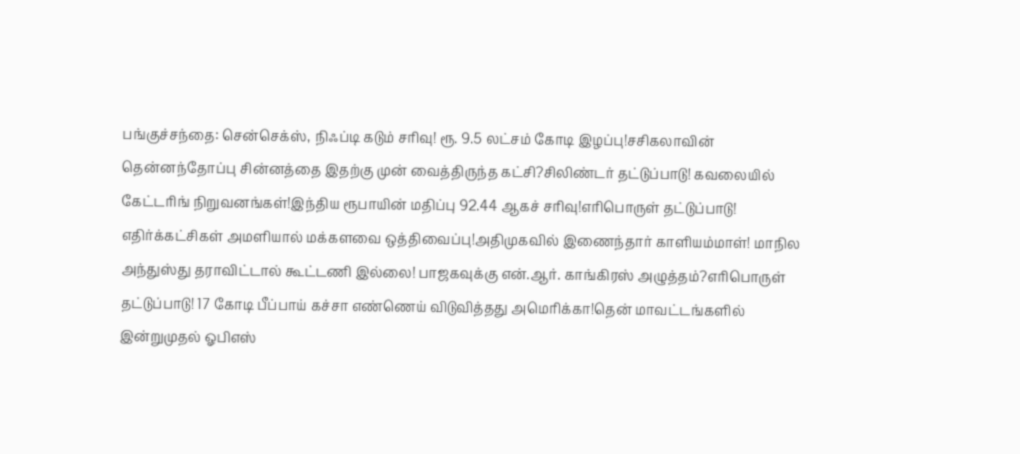பங்குச்சந்தை: சென்செக்ஸ், நிஃப்டி கடும் சரிவு! ரூ. 9.5 லட்சம் கோடி இழப்பு!சசிகலாவின் தென்னந்தோப்பு சின்னத்தை இதற்கு முன் வைத்திருந்த கட்சி?சிலிண்டர் தட்டுப்பாடு! கவலையில் கேட்டரிங் நிறுவனங்கள்!இந்திய ரூபாயின் மதிப்பு 92.44 ஆகச் சரிவு!எரிபொருள் தட்டுப்பாடு! எதிர்க்கட்சிகள் அமளியால் மக்களவை ஒத்திவைப்பு!அதிமுகவில் இணைந்தார் காளியம்மாள்! மாநில அந்துஸ்து தராவிட்டால் கூட்டணி இல்லை! பாஜகவுக்கு என்.ஆர். காங்கிரஸ் அழுத்தம்?எரிபொருள் தட்டுப்பாடு! 17 கோடி பீப்பாய் கச்சா எண்ணெய் விடுவித்தது அமெரிக்கா!தென் மாவட்டங்களில் இன்றுமுதல் ஓபிஎஸ்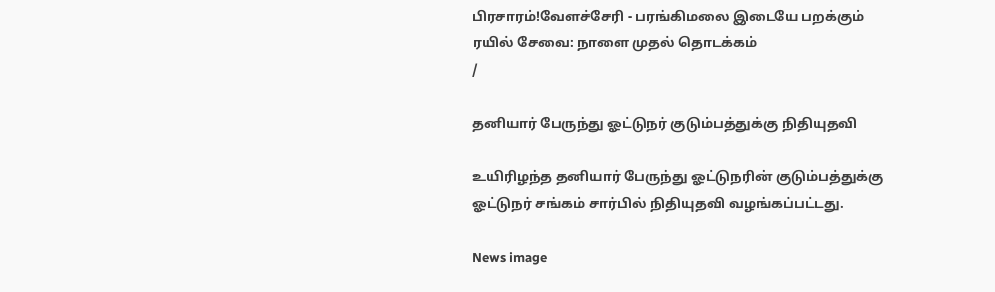பிரசாரம்!வேளச்சேரி - பரங்கிமலை இடையே பறக்கும் ரயில் சேவை: நாளை முதல் தொடக்கம்
/

தனியார் பேருந்து ஓட்டுநர் குடும்பத்துக்கு நிதியுதவி

உயிரிழந்த தனியார் பேருந்து ஓட்டுநரின் குடும்பத்துக்கு ஓட்டுநர் சங்கம் சார்பில் நிதியுதவி வழங்கப்பட்டது.

News image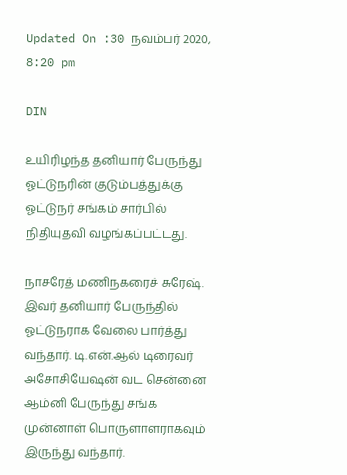Updated On :30 நவம்பர் 2020, 8:20 pm

DIN

உயிரிழந்த தனியார் பேருந்து ஓட்டுநரின் குடும்பத்துக்கு ஓட்டுநர் சங்கம் சார்பில் நிதியுதவி வழங்கப்பட்டது.

நாசரேத் மணிநகரைச் சுரேஷ். இவர் தனியார் பேருந்தில் ஓட்டுநராக வேலை பார்த்து வந்தார். டி.என்.ஆல் டிரைவர் அசோசியேஷன் வட சென்னை ஆம்னி பேருந்து சங்க முன்னாள் பொருளாளராகவும் இருந்து வந்தார்.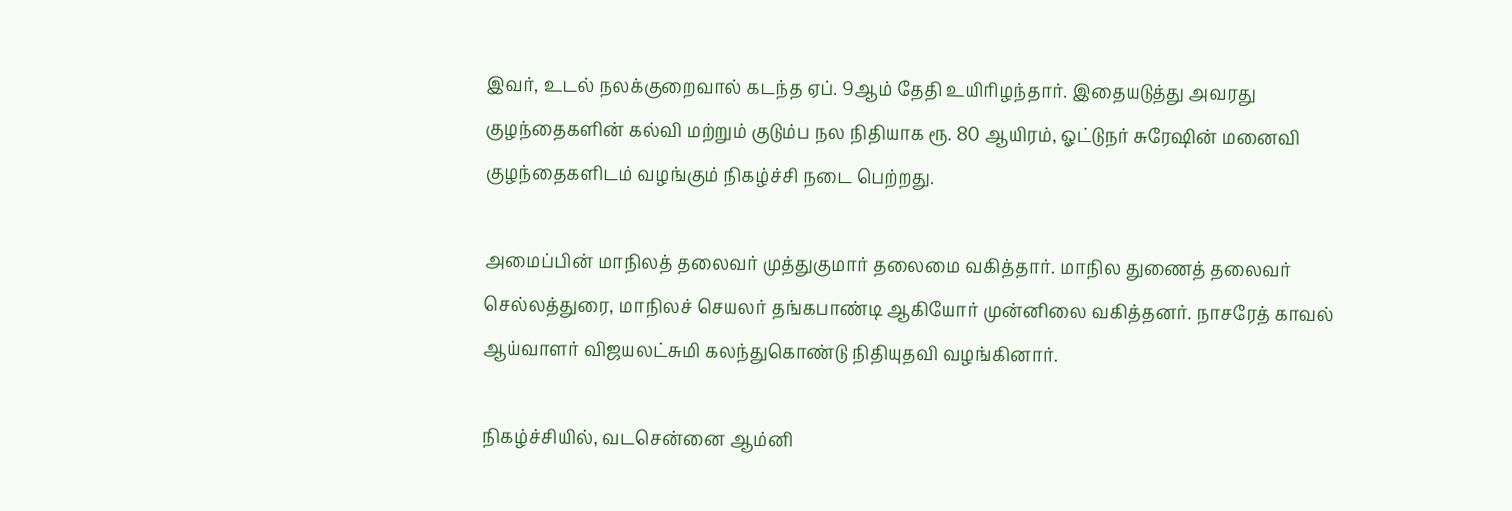இவர், உடல் நலக்குறைவால் கடந்த ஏப். 9ஆம் தேதி உயிரிழந்தார். இதையடுத்து அவரது குழந்தைகளின் கல்வி மற்றும் குடும்ப நல நிதியாக ரூ. 80 ஆயிரம், ஓட்டுநர் சுரேஷின் மனைவி குழந்தைகளிடம் வழங்கும் நிகழ்ச்சி நடை பெற்றது.

அமைப்பின் மாநிலத் தலைவர் முத்துகுமார் தலைமை வகித்தார். மாநில துணைத் தலைவர் செல்லத்துரை, மாநிலச் செயலர் தங்கபாண்டி ஆகியோர் முன்னிலை வகித்தனர். நாசரேத் காவல் ஆய்வாளர் விஜயலட்சுமி கலந்துகொண்டு நிதியுதவி வழங்கினார்.

நிகழ்ச்சியில், வடசென்னை ஆம்னி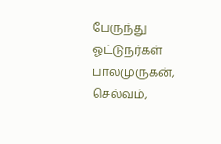பேருந்து ஓட்டுநர்கள் பாலமுருகன், செல்வம்,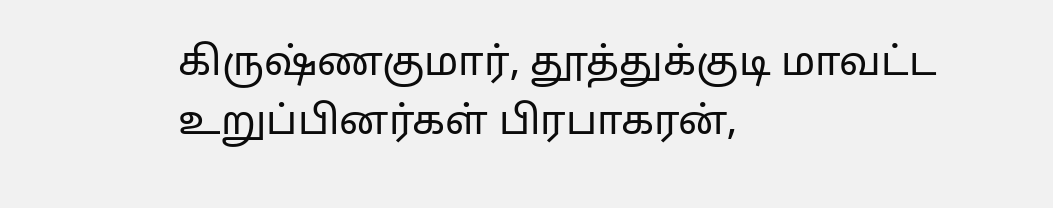கிருஷ்ணகுமார், தூத்துக்குடி மாவட்ட உறுப்பினர்கள் பிரபாகரன்,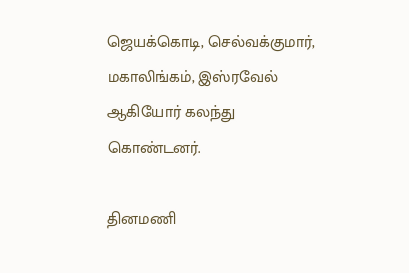ஜெயக்கொடி, செல்வக்குமார், மகாலிங்கம், இஸ்ரவேல் ஆகியோர் கலந்து கொண்டனர்.

தினமணி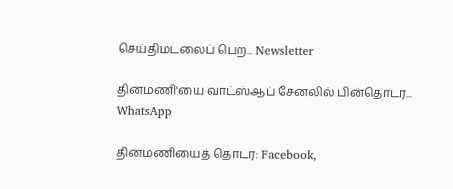செய்திமடலைப் பெற... Newsletter

தினமணி'யை வாட்ஸ்ஆப் சேனலில் பின்தொடர... WhatsApp

தினமணியைத் தொடர: Facebook,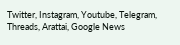Twitter, Instagram, Youtube, Telegram, Threads, Arattai, Google News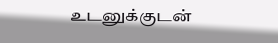உடனுக்குடன்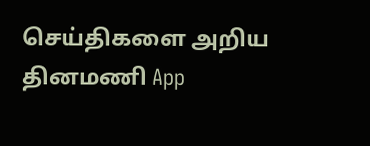செய்திகளை அறிய தினமணி App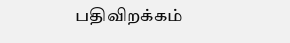பதிவிறக்கம்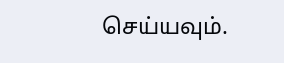செய்யவும்.